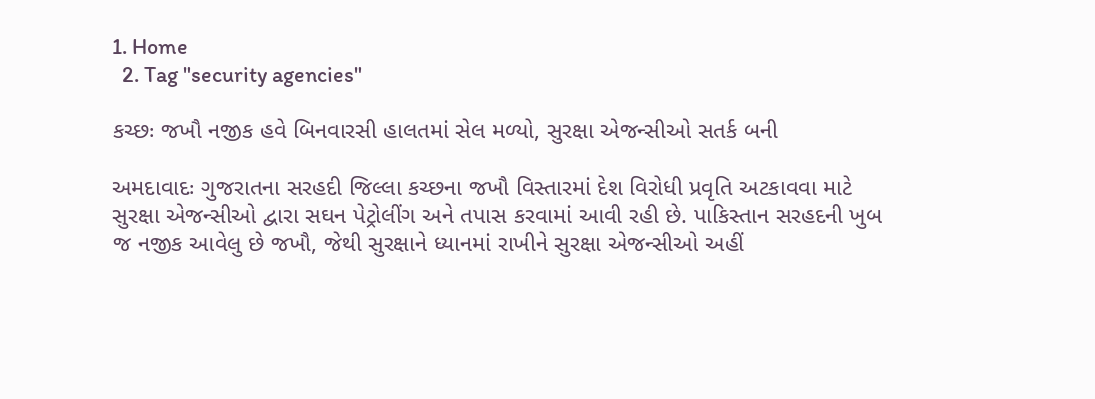1. Home
  2. Tag "security agencies"

કચ્છઃ જખૌ નજીક હવે બિનવારસી હાલતમાં સેલ મળ્યો, સુરક્ષા એજન્સીઓ સતર્ક બની

અમદાવાદઃ ગુજરાતના સરહદી જિલ્લા કચ્છના જખૌ વિસ્તારમાં દેશ વિરોધી પ્રવૃતિ અટકાવવા માટે સુરક્ષા એજન્સીઓ દ્વારા સઘન પેટ્રોલીંગ અને તપાસ કરવામાં આવી રહી છે. પાકિસ્તાન સરહદની ખુબ જ નજીક આવેલુ છે જખૌ, જેથી સુરક્ષાને ધ્યાનમાં રાખીને સુરક્ષા એજન્સીઓ અહીં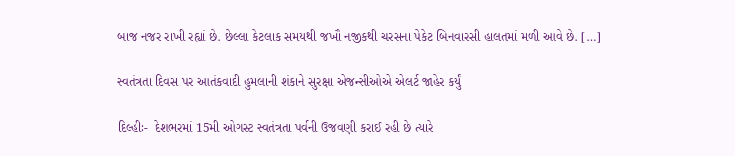બાજ નજર રાખી રહ્યાં છે. છેલ્લા કેટલાક સમયથી જખૌ નજીકથી ચરસના પેકેટ બિનવારસી હાલતમાં મળી આવે છે. […]

સ્વતંત્રતા દિવસ પર આતંકવાદી હુમલાની શંકાને સુરક્ષા એજન્સીઓએ એલર્ટ જાહેર કર્યું

દિલ્હીઃ-  દેશભરમાં 15મી ઓગસ્ટ સ્વતંત્રતા પર્વની ઉજવણી કરાઈ રહી છે ત્યારે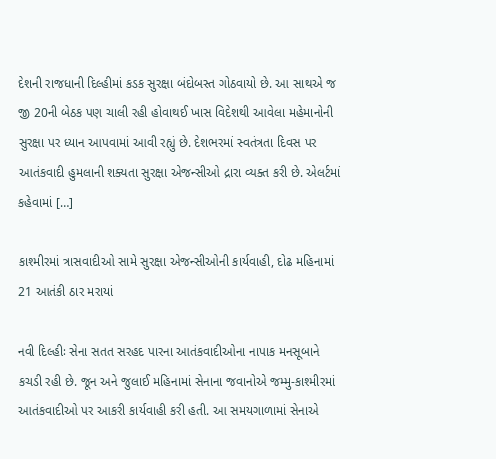દેશની રાજધાની દિલ્હીમાં કડક સુરક્ષા બંદોબસ્ત ગોઠવાયો છે. આ સાથએ જ જી 20ની બેઠક પણ ચાલી રહી હોવાથઈ ખાસ વિદેશથી આવેલા મહેમાનોની સુરક્ષા પર ધ્યાન આપવામાં આવી રહ્યું છે. દેશભરમાં સ્વતંત્રતા દિવસ પર આતંકવાદી હુમલાની શક્યતા સુરક્ષા એજન્સીઓ દ્રારા વ્યક્ત કરી છે. એલર્ટમાં કહેવામાં […]

કાશ્મીરમાં ત્રાસવાદીઓ સામે સુરક્ષા એજન્સીઓની કાર્યવાહી, દોઢ મહિનામાં 21 આતંકી ઠાર મરાયાં

નવી દિલ્હીઃ સેના સતત સરહદ પારના આતંકવાદીઓના નાપાક મનસૂબાને કચડી રહી છે. જૂન અને જુલાઈ મહિનામાં સેનાના જવાનોએ જમ્મુ-કાશ્મીરમાં આતંકવાદીઓ પર આકરી કાર્યવાહી કરી હતી. આ સમયગાળામાં સેનાએ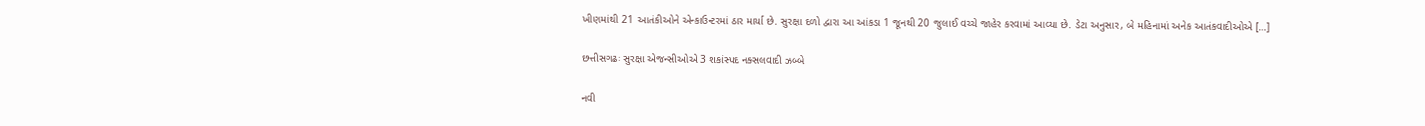ખીણમાંથી 21 આતંકીઓને એન્કાઉન્ટરમાં ઠાર માર્યા છે. સુરક્ષા દળો દ્વારા આ આંકડા 1 જૂનથી 20 જુલાઈ વચ્ચે જાહેર કરવામાં આવ્યા છે. ડેટા અનુસાર, બે મહિનામાં અનેક આતંકવાદીઓએ […]

છત્તીસગઢઃ સુરક્ષા એજન્સીઓએ 3 શકાંસ્પદ નક્સલવાદી ઝબ્બે

નવી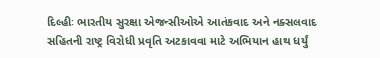દિલ્હીઃ ભારતીય સુરક્ષા એજન્સીઓએ આતંકવાદ અને નક્સલવાદ સહિતની રાષ્ટ્ર વિરોધી પ્રવૃતિ અટકાવવા માટે અભિયાન હાથ ધર્યું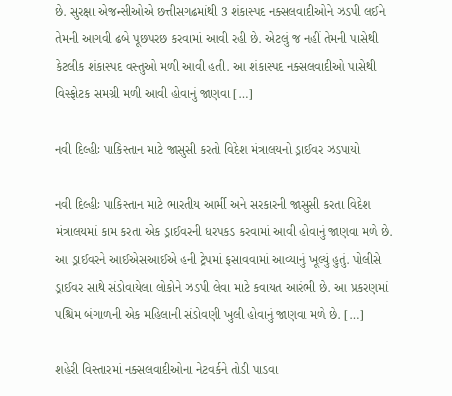છે. સુરક્ષા એજન્સીઓએ છત્તીસગઢમાંથી 3 શંકાસ્પદ નક્સલવાદીઓને ઝડપી લઈને તેમની આગવી ઢબે પૂછપરછ કરવામાં આવી રહી છે. એટલું જ નહીં તેમની પાસેથી કેટલીક શંકાસ્પદ વસ્તુઓ મળી આવી હતી. આ શંકાસ્પદ નક્સલવાદીઓ પાસેથી વિસ્ફોટક સમગ્રી મળી આવી હોવાનું જાણવા […]

નવી દિલ્હીઃ પાકિસ્તાન માટે જાસુસી કરતો વિદેશ મંત્રાલયનો ડ્રાઈવર ઝડપાયો

નવી દિલ્હીઃ પાકિસ્તાન માટે ભારતીય આર્મી અને સરકારની જાસુસી કરતા વિદેશ મંત્રાલયમાં કામ કરતા એક ડ્રાઈવરની ધરપકડ કરવામાં આવી હોવાનું જાણવા મળે છે. આ ડ્રાઈવરને આઈએસઆઈએ હની ટ્રેપમાં ફસાવવામાં આવ્યાનું ખૂલ્યું હુતું. પોલીસે ડ્રાઈવર સાથે સંડોવાયેલા લોકોને ઝડપી લેવા માટે કવાયત આરંભી છે. આ પ્રકરણમાં પશ્ચિમ બંગાળની એક મહિલાની સંડોવણી ખુલી હોવાનું જાણવા મળે છે. […]

શહેરી વિસ્તારમાં નક્સલવાદીઓના નેટવર્કને તોડી પાડવા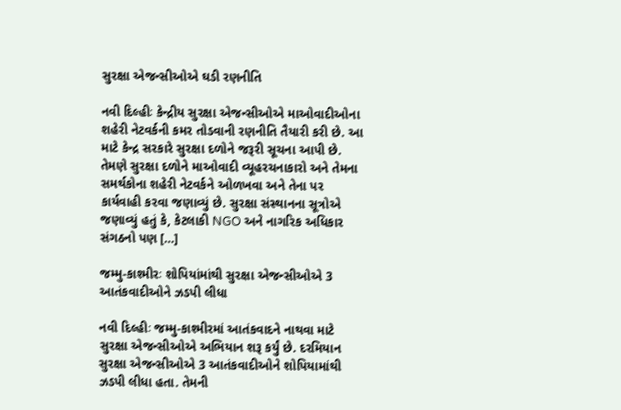સુરક્ષા એજન્સીઓએ ઘડી રણનીતિ

નવી દિલ્હીઃ કેન્દ્રીય સુરક્ષા એજન્સીઓએ માઓવાદીઓના શહેરી નેટવર્કની કમર તોડવાની રણનીતિ તૈયારી કરી છે. આ માટે કેન્દ્ર સરકારે સુરક્ષા દળોને જરૂરી સૂચના આપી છે. તેમણે સુરક્ષા દળોને માઓવાદી વ્યૂહરચનાકારો અને તેમના સમર્થકોના શહેરી નેટવર્કને ઓળખવા અને તેના પર કાર્યવાહી કરવા જણાવ્યું છે. સુરક્ષા સંસ્થાનના સૂત્રોએ જણાવ્યું હતું કે, કેટલાકી NGO અને નાગરિક અધિકાર સંગઠનો પણ […]

જમ્મુ-કાશ્મીરઃ શોપિયાંમાંથી સુરક્ષા એજન્સીઓએ 3 આતંકવાદીઓને ઝડપી લીધા

નવી દિલ્હીઃ જમ્મુ-કાશ્મીરમાં આતંકવાદને નાથવા માટે સુરક્ષા એજન્સીઓએ અભિયાન શરૂ કર્યું છે. દરમિયાન સુરક્ષા એજન્સીઓએ 3 આતંકવાદીઓને શોપિયામાંથી ઝડપી લીધા હતા. તેમની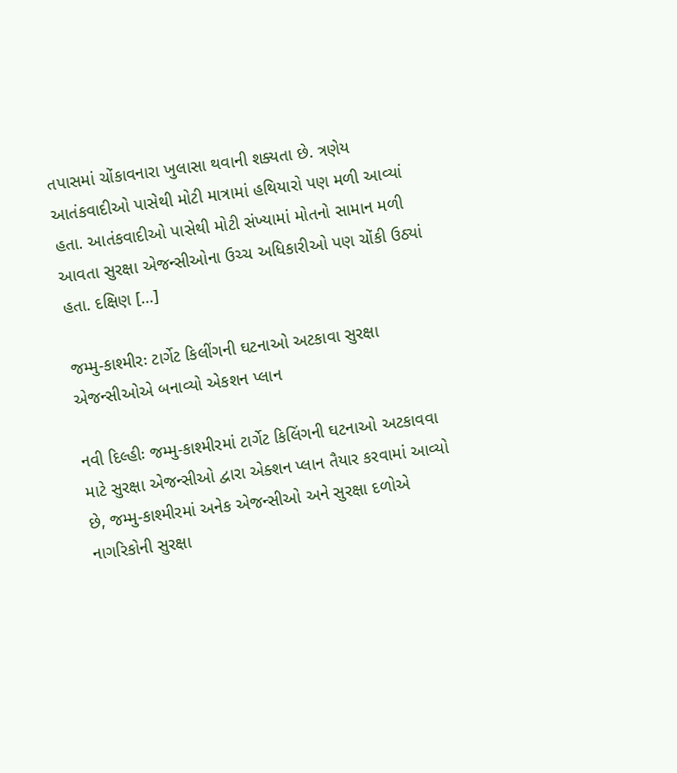તપાસમાં ચોંકાવનારા ખુલાસા થવાની શક્યતા છે. ત્રણેય આતંકવાદીઓ પાસેથી મોટી માત્રામાં હથિયારો પણ મળી આવ્યાં હતા. આતંકવાદીઓ પાસેથી મોટી સંખ્યામાં મોતનો સામાન મળી આવતા સુરક્ષા એજન્સીઓના ઉચ્ચ અધિકારીઓ પણ ચોંકી ઉઠ્યાં હતા. દક્ષિણ […]

જમ્મુ-કાશ્મીરઃ ટાર્ગેટ કિલીંગની ઘટનાઓ અટકાવા સુરક્ષા એજન્સીઓએ બનાવ્યો એકશન પ્લાન

નવી દિલ્હીઃ જમ્મુ-કાશ્મીરમાં ટાર્ગેટ કિલિંગની ઘટનાઓ અટકાવવા માટે સુરક્ષા એજન્સીઓ દ્વારા એક્શન પ્લાન તૈયાર કરવામાં આવ્યો છે, જમ્મુ-કાશ્મીરમાં અનેક એજન્સીઓ અને સુરક્ષા દળોએ નાગરિકોની સુરક્ષા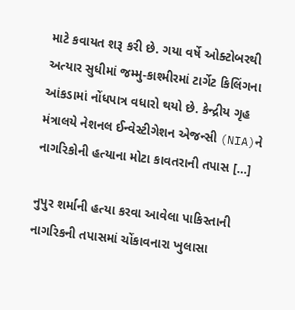માટે કવાયત શરૂ કરી છે. ગયા વર્ષે ઓક્ટોબરથી અત્યાર સુધીમાં જમ્મુ-કાશ્મીરમાં ટાર્ગેટ કિલિંગના આંકડામાં નોંધપાત્ર વધારો થયો છે. કેન્દ્રીય ગૃહ મંત્રાલયે નેશનલ ઈન્વેસ્ટીગેશન એજન્સી (NIA)ને નાગરિકોની હત્યાના મોટા કાવતરાની તપાસ […]

નુપુર શર્માની હત્યા કરવા આવેલા પાકિસ્તાની નાગરિકની તપાસમાં ચોંકાવનારા ખુલાસા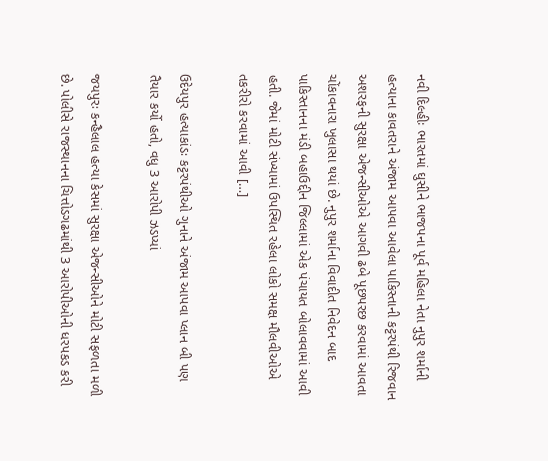નવી દિલ્હીઃ ભારતમાં ઘુસીને ભાજપના પૂર્વ મહિલા નેતા નુપુર શર્માની હત્યાના કાવતરાને અંજામ આપવા આવેલા પાકિસ્તાની કટ્ટરપંથી રિજવાન અશરફની સુરક્ષા એજન્સીઓએ આગવી ઢબે પૂછપરછ કરવામાં આવતા ચોંકાવનારા ખુલાસા થયાં છે. નુપુર શર્માના વિવાદીત નિવેદન બાદ પાકિસ્તાનના મંડી બહાઉદ્દીન જિલ્લામાં એક પંચાયત બોલાવવામાં આવી હતી. જેમાં મોટી સંખ્યામાં ઉપસ્થિત રહેલા લોકો સમક્ષ મૌલવીઓએ તકરીરો કરવામાં આવી […]

ઉદેયપુર હત્યાકાંડઃ કટ્ટરપંથીઓ ગુનાને અંજામ આપવા પ્લાન બી પણ તૈયાર કર્યો હતો, વધુ 3 આરોપી ઝડપ્યાં

જયપુરઃ કન્હૈલાલ હત્યા કેસમાં સુરક્ષા એજન્સીઓને મોટી સફળતા મળી છે. પોલીસે રાજસ્થાનના ચિત્તોડગઢમાંથી 3 આરોપીઓની ધરપકડ કરી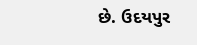છે. ઉદયપુર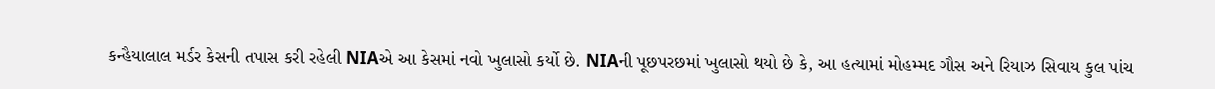કન્હૈયાલાલ મર્ડર કેસની તપાસ કરી રહેલી NIAએ આ કેસમાં નવો ખુલાસો કર્યો છે. NIAની પૂછપરછમાં ખુલાસો થયો છે કે, આ હત્યામાં મોહમ્મદ ગૌસ અને રિયાઝ સિવાય કુલ પાંચ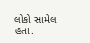લોકો સામેલ હતા.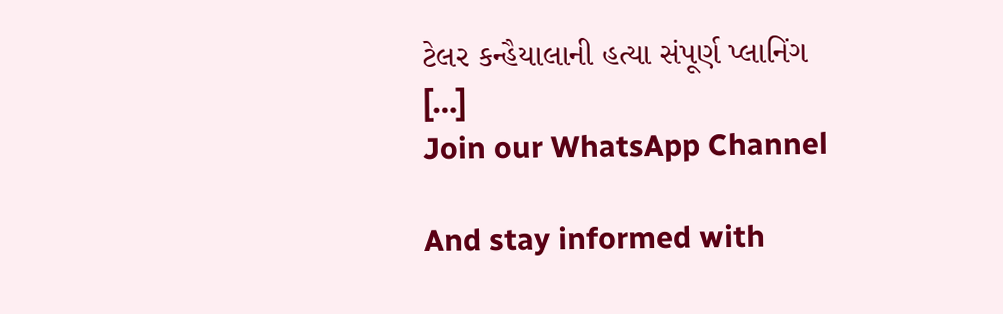ટેલર કન્હૈયાલાની હત્યા સંપૂર્ણ પ્લાનિંગ […]
Join our WhatsApp Channel

And stay informed with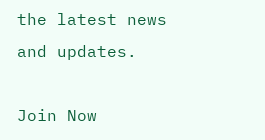the latest news and updates.

Join Now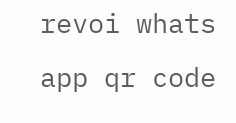revoi whats app qr code